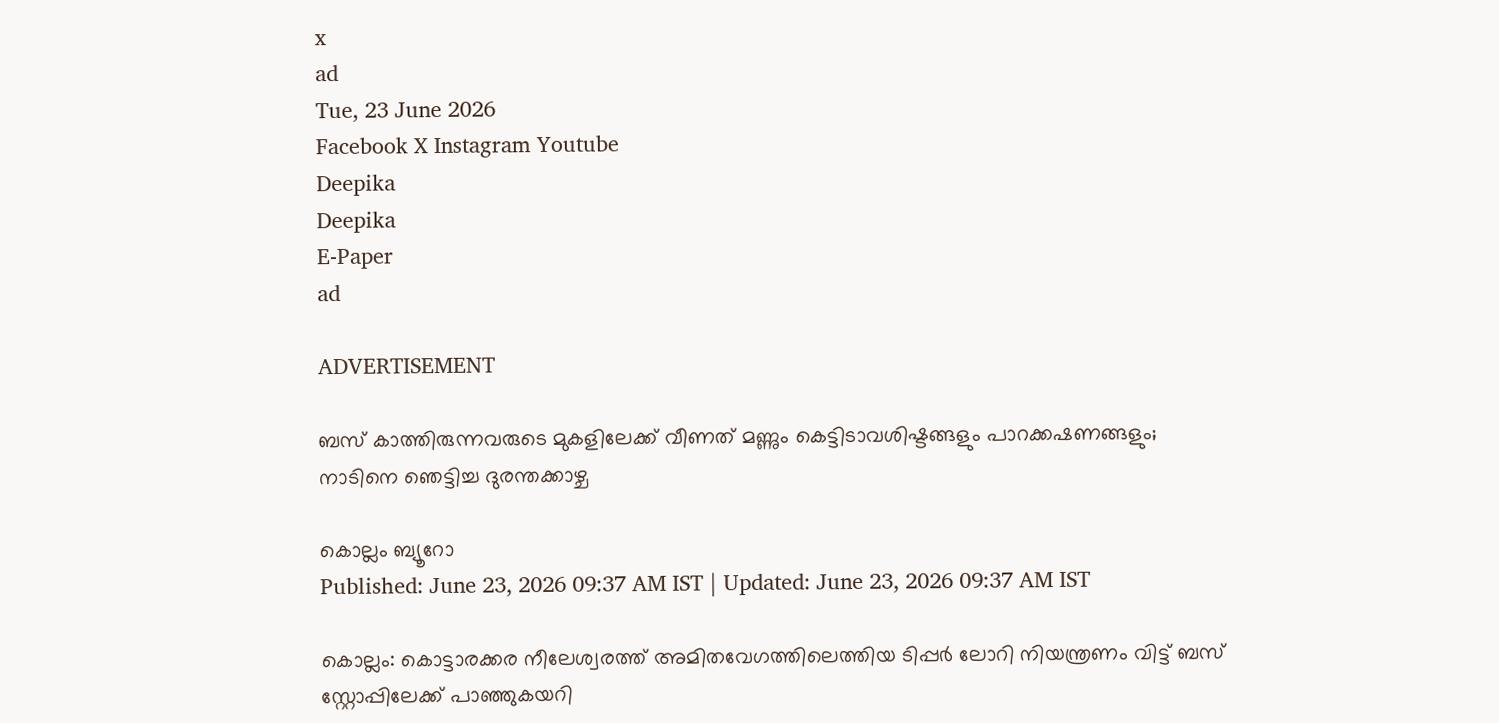x
ad
Tue, 23 June 2026
Facebook X Instagram Youtube
Deepika
Deepika
E-Paper
ad

ADVERTISEMENT

ബസ് കാത്തിരുന്നവരുടെ മുകളിലേക്ക് വീണത് മണ്ണും കെട്ടിടാവശിഷ്ടങ്ങളും പാറക്കഷണങ്ങളും; നാടിനെ ഞെട്ടിച്ച ദുരന്തക്കാഴ്ച

കൊല്ലം ബ്യൂറോ
Published: June 23, 2026 09:37 AM IST | Updated: June 23, 2026 09:37 AM IST

കൊല്ലം: കൊട്ടാരക്കര നീലേശ്വരത്ത് അമിതവേഗത്തിലെത്തിയ ടിപ്പർ ലോറി നിയന്ത്രണം വിട്ട് ബസ് സ്റ്റോപ്പിലേക്ക് പാഞ്ഞുകയറി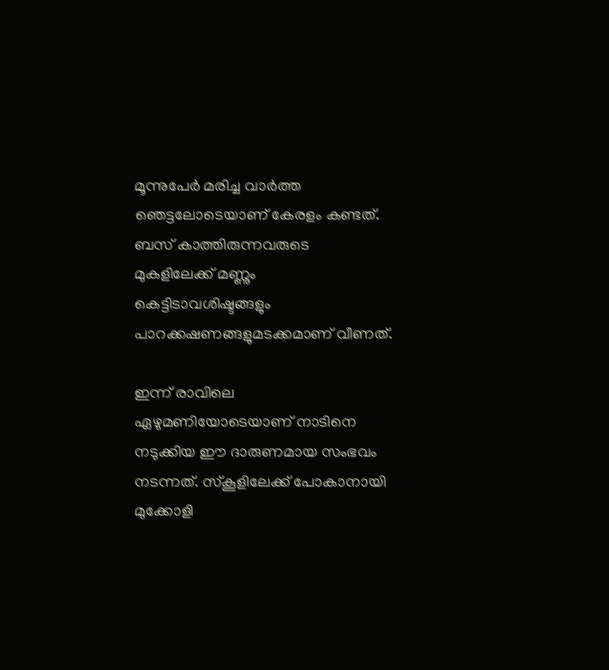മൂന്നുപേർ മരിച്ച വാർത്ത ഞെട്ടലോടെയാണ് കേരളം കണ്ടത്. ബസ് കാത്തിരുന്നവരുടെ മുകളിലേക്ക് മണ്ണും കെട്ടിടാവശിഷ്ടങ്ങളും പാറക്കഷണങ്ങളുമടക്കമാണ് വീണത്.

ഇന്ന് രാവിലെ ഏഴുമണിയോടെയാണ് നാടിനെ നടുക്കിയ ഈ ദാരുണമായ സംഭവം നടന്നത്. സ്കൂളിലേക്ക് പോകാനായി മുക്കോളി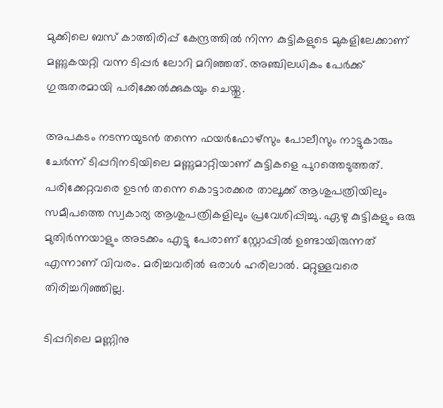മുക്കിലെ ബസ് കാത്തിരിപ്പ് കേന്ദ്രത്തിൽ നിന്ന കുട്ടികളുടെ മുകളിലേക്കാണ് മണ്ണുകയറ്റി വന്ന ടിപ്പർ ലോറി മറിഞ്ഞത്. അഞ്ചിലധികം പേർക്ക് ഗുരുതരമായി പരിക്കേൽക്കുകയും ചെയ്തു.

അപകടം നടന്നയുടൻ തന്നെ ഫയർഫോഴ്സും പോലീസും നാട്ടുകാരും ചേർന്ന് ടിപ്പറിനടിയിലെ മണ്ണുമാറ്റിയാണ് കുട്ടികളെ പുറത്തെടുത്തത്. പരിക്കേറ്റവരെ ഉടൻ തന്നെ കൊട്ടാരക്കര താലൂക്ക് ആശുപത്രിയിലും സമീപത്തെ സ്വകാര്യ ആശുപത്രികളിലും പ്രവേശിപ്പിച്ചു. ഏഴു കുട്ടികളും ഒരു മുതിർന്നയാളും അടക്കം എട്ടു പേരാണ് സ്റ്റോപ്പിൽ ഉണ്ടായിരുന്നത് എന്നാണ് വിവരം. മരിച്ചവരിൽ ഒരാൾ ഹരിലാൽ. മറ്റുള്ളവരെ തിരിച്ചറിഞ്ഞില്ല.

ടിപ്പറിലെ മണ്ണിനു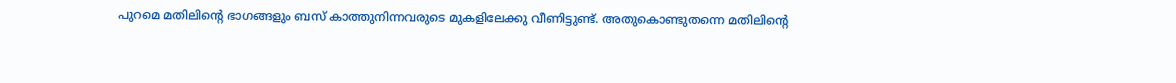പുറമെ മതിലിന്‍റെ ഭാഗങ്ങളും ബസ് കാത്തുനിന്നവരുടെ മുകളിലേക്കു വീണിട്ടുണ്ട്. അതുകൊണ്ടുതന്നെ മതിലിന്‍റെ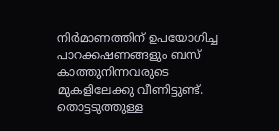നിർമാണത്തിന് ഉപയോഗിച്ച പാറക്കഷണങ്ങളും ബസ് കാത്തുനിന്നവരുടെ മുകളിലേക്കു വീണിട്ടുണ്ട്. തൊട്ടടുത്തുള്ള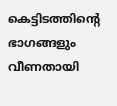കെട്ടിടത്തിന്‍റെ ഭാഗങ്ങളും വീണതായി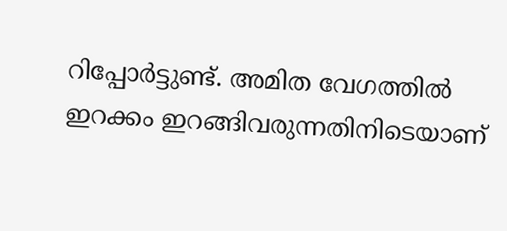റിപ്പോർട്ടുണ്ട്. അമിത വേഗത്തിൽ ഇറക്കം ഇറങ്ങിവരുന്നതിനിടെയാണ്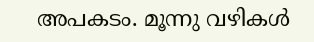അപകടം. മൂന്നു വഴികൾ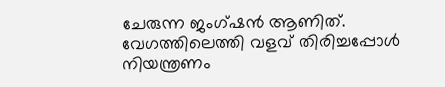ചേരുന്ന ജംഗ്ഷൻ ആണിത്. വേഗത്തിലെത്തി വളവ് തിരിച്ചപ്പോൾ നിയന്ത്രണം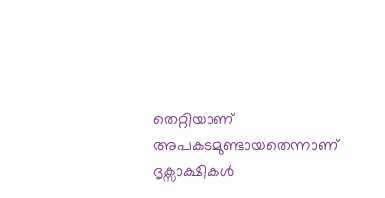തെറ്റിയാണ് അപകടമുണ്ടായതെന്നാണ് ദൃക്സാക്ഷികൾ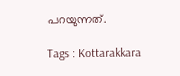പറയുന്നത്.

Tags : Kottarakkara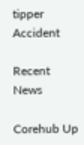tipper Accident

Recent News

Corehub Up